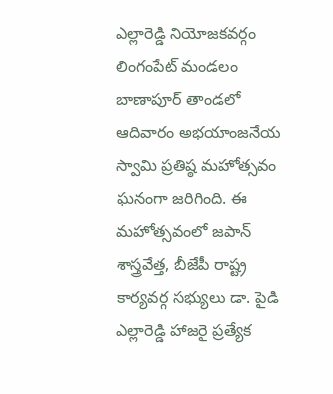ఎల్లారెడ్డి నియోజకవర్గం లింగంపేట్ మండలం బాణాపూర్ తాండలో ఆదివారం అభయాంజనేయ స్వామి ప్రతిష్ఠ మహోత్సవం ఘనంగా జరిగింది. ఈ మహోత్సవంలో జపాన్ శాస్త్రవేత్త, బీజేపీ రాష్ట్ర కార్యవర్గ సభ్యులు డా. పైడి ఎల్లారెడ్డి హాజరై ప్రత్యేక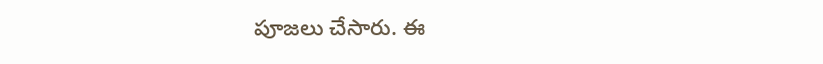పూజలు చేసారు. ఈ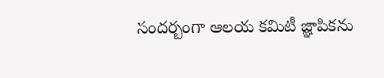సందర్బంగా ఆలయ కమిటీ జ్ఞాపికను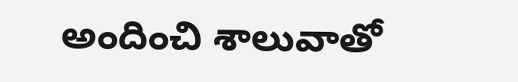అందించి శాలువాతో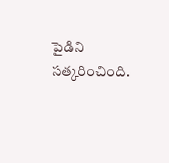పైడిని సత్కరించింది.